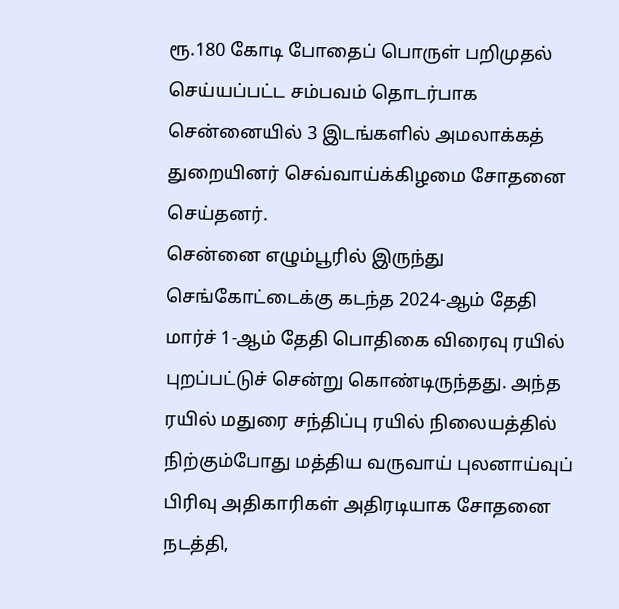ரூ.180 கோடி போதைப் பொருள் பறிமுதல் செய்யப்பட்ட சம்பவம் தொடர்பாக சென்னையில் 3 இடங்களில் அமலாக்கத் துறையினர் செவ்வாய்க்கிழமை சோதனை செய்தனர்.
சென்னை எழும்பூரில் இருந்து செங்கோட்டைக்கு கடந்த 2024-ஆம் தேதி மார்ச் 1-ஆம் தேதி பொதிகை விரைவு ரயில் புறப்பட்டுச் சென்று கொண்டிருந்தது. அந்த ரயில் மதுரை சந்திப்பு ரயில் நிலையத்தில் நிற்கும்போது மத்திய வருவாய் புலனாய்வுப் பிரிவு அதிகாரிகள் அதிரடியாக சோதனை நடத்தி,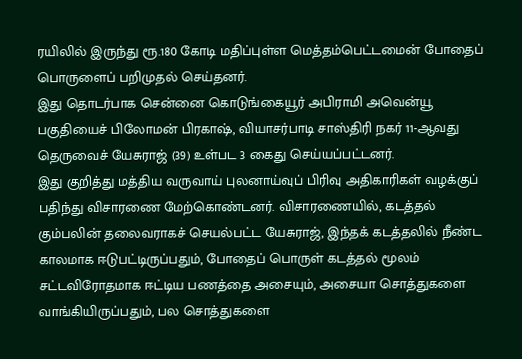ரயிலில் இருந்து ரூ.180 கோடி மதிப்புள்ள மெத்தம்பெட்டமைன் போதைப் பொருளைப் பறிமுதல் செய்தனர்.
இது தொடர்பாக சென்னை கொடுங்கையூர் அபிராமி அவென்யூ பகுதியைச் பிலோமன் பிரகாஷ், வியாசர்பாடி சாஸ்திரி நகர் 11-ஆவது தெருவைச் யேசுராஜ் (39) உள்பட 3 கைது செய்யப்பட்டனர்.
இது குறித்து மத்திய வருவாய் புலனாய்வுப் பிரிவு அதிகாரிகள் வழக்குப் பதிந்து விசாரணை மேற்கொண்டனர். விசாரணையில், கடத்தல் கும்பலின் தலைவராகச் செயல்பட்ட யேசுராஜ், இந்தக் கடத்தலில் நீண்ட காலமாக ஈடுபட்டிருப்பதும், போதைப் பொருள் கடத்தல் மூலம் சட்டவிரோதமாக ஈட்டிய பணத்தை அசையும், அசையா சொத்துகளை வாங்கியிருப்பதும், பல சொத்துகளை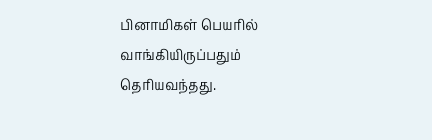பினாமிகள் பெயரில் வாங்கியிருப்பதும் தெரியவந்தது.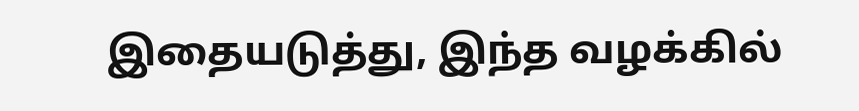இதையடுத்து, இந்த வழக்கில்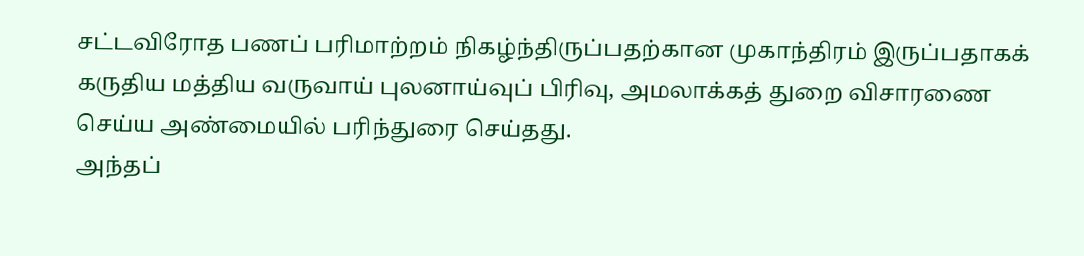சட்டவிரோத பணப் பரிமாற்றம் நிகழ்ந்திருப்பதற்கான முகாந்திரம் இருப்பதாகக் கருதிய மத்திய வருவாய் புலனாய்வுப் பிரிவு, அமலாக்கத் துறை விசாரணை செய்ய அண்மையில் பரிந்துரை செய்தது.
அந்தப்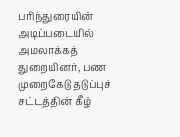பரிந்துரையின் அடிப்படையில் அமலாக்கத் துறையினர், பண முறைகேடு தடுப்புச் சட்டத்தின் கீழ்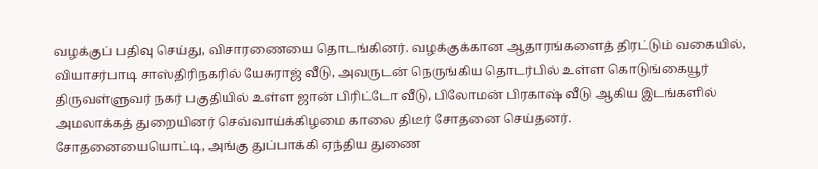வழக்குப் பதிவு செய்து, விசாரணையை தொடங்கினர். வழக்குக்கான ஆதாரங்களைத் திரட்டும் வகையில், வியாசர்பாடி சாஸ்திரிநகரில் யேசுராஜ் வீடு, அவருடன் நெருங்கிய தொடர்பில் உள்ள கொடுங்கையூர் திருவள்ளுவர் நகர் பகுதியில் உள்ள ஜான் பிரிட்டோ வீடு, பிலோமன் பிரகாஷ் வீடு ஆகிய இடங்களில் அமலாக்கத் துறையினர் செவ்வாய்க்கிழமை காலை திடீர் சோதனை செய்தனர்.
சோதனையையொட்டி, அங்கு துப்பாக்கி ஏந்திய துணை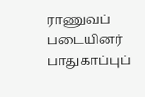ராணுவப் படையினர் பாதுகாப்புப்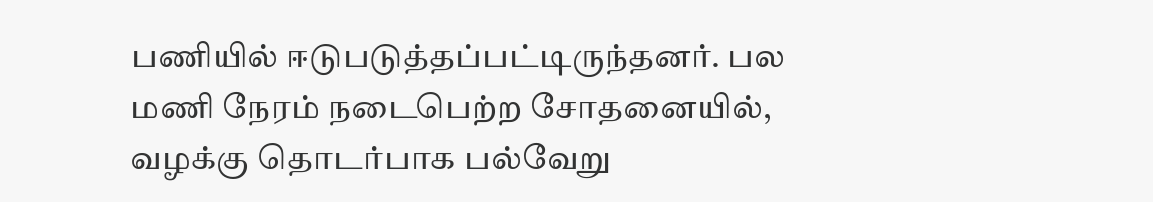பணியில் ஈடுபடுத்தப்பட்டிருந்தனர். பல மணி நேரம் நடைபெற்ற சோதனையில், வழக்கு தொடர்பாக பல்வேறு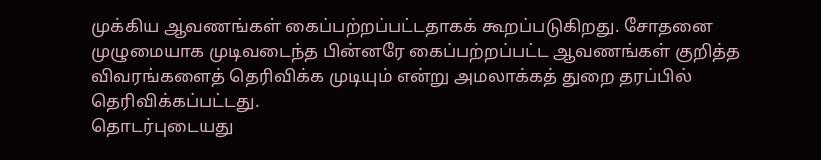முக்கிய ஆவணங்கள் கைப்பற்றப்பட்டதாகக் கூறப்படுகிறது. சோதனை முழுமையாக முடிவடைந்த பின்னரே கைப்பற்றப்பட்ட ஆவணங்கள் குறித்த விவரங்களைத் தெரிவிக்க முடியும் என்று அமலாக்கத் துறை தரப்பில் தெரிவிக்கப்பட்டது.
தொடர்புடையது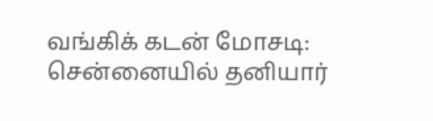வங்கிக் கடன் மோசடி: சென்னையில் தனியார்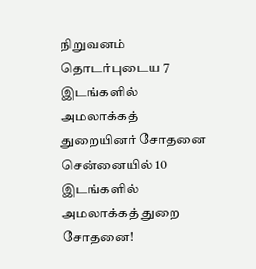நிறுவனம் தொடர்புடைய 7 இடங்களில் அமலாக்கத் துறையினர் சோதனை
சென்னையில் 10 இடங்களில் அமலாக்கத் துறை சோதனை!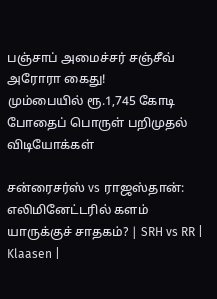பஞ்சாப் அமைச்சர் சஞ்சீவ் அரோரா கைது!
மும்பையில் ரூ.1,745 கோடி போதைப் பொருள் பறிமுதல்
விடியோக்கள்

சன்ரைசர்ஸ் vs ராஜஸ்தான்: எலிமினேட்டரில் களம் யாருக்குச் சாதகம்? | SRH vs RR | Klaasen |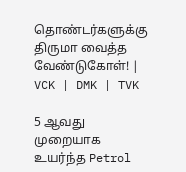தொண்டர்களுக்கு திருமா வைத்த வேண்டுகோள்! | VCK | DMK | TVK

5 ஆவது முறையாக உயர்ந்த Petrol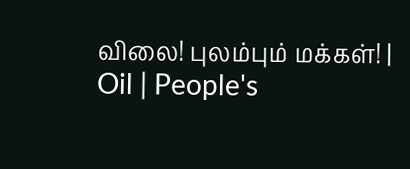விலை! புலம்பும் மக்கள்! | Oil | People's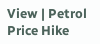View | Petrol Price Hike